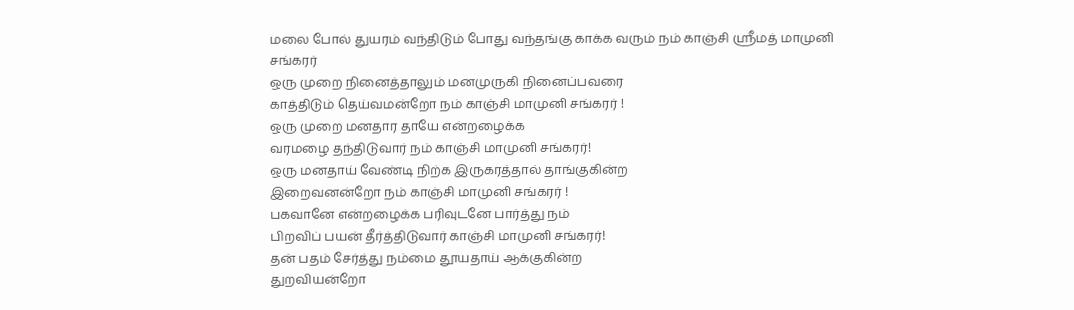மலை போல் துயரம் வந்திடும் போது வந்தங்கு காக்க வரும் நம் காஞ்சி ஸ்ரீமத் மாமுனி சங்கரர்
ஒரு முறை நினைத்தாலும் மனமுருகி நினைப்பவரை
காத்திடும் தெய்வமன்றோ நம் காஞ்சி மாமுனி சங்கரர் !
ஒரு முறை மனதார தாயே என்றழைக்க
வரமழை தந்திடுவார் நம் காஞ்சி மாமுனி சங்கரர்!
ஒரு மனதாய் வேண்டி நிற்க இருகரத்தால் தாங்குகின்ற
இறைவனன்றோ நம் காஞ்சி மாமுனி சங்கரர் !
பகவானே என்றழைக்க பரிவுடனே பார்த்து நம்
பிறவிப் பயன் தீர்த்திடுவார் காஞ்சி மாமுனி சங்கரர்!
தன் பதம் சேர்த்து நம்மை தூயதாய் ஆக்குகின்ற
துறவியன்றோ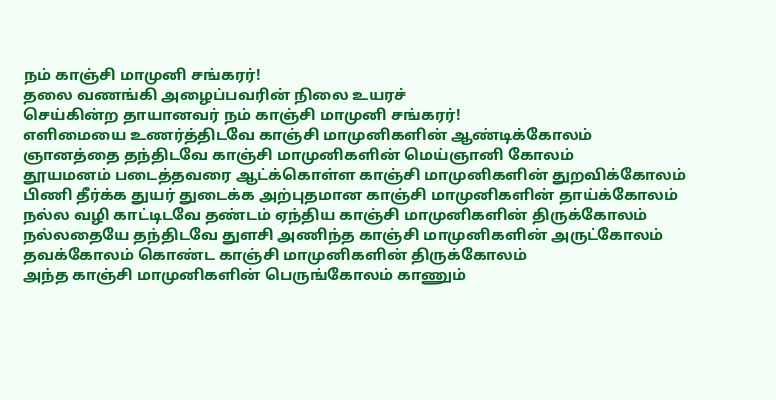நம் காஞ்சி மாமுனி சங்கரர்!
தலை வணங்கி அழைப்பவரின் நிலை உயரச்
செய்கின்ற தாயானவர் நம் காஞ்சி மாமுனி சங்கரர்!
எளிமையை உணர்த்திடவே காஞ்சி மாமுனிகளின் ஆண்டிக்கோலம்
ஞானத்தை தந்திடவே காஞ்சி மாமுனிகளின் மெய்ஞானி கோலம்
தூயமனம் படைத்தவரை ஆட்க்கொள்ள காஞ்சி மாமுனிகளின் துறவிக்கோலம்
பிணி தீர்க்க துயர் துடைக்க அற்புதமான காஞ்சி மாமுனிகளின் தாய்க்கோலம்
நல்ல வழி காட்டிடவே தண்டம் ஏந்திய காஞ்சி மாமுனிகளின் திருக்கோலம்
நல்லதையே தந்திடவே துளசி அணிந்த காஞ்சி மாமுனிகளின் அருட்கோலம்
தவக்கோலம் கொண்ட காஞ்சி மாமுனிகளின் திருக்கோலம்
அந்த காஞ்சி மாமுனிகளின் பெருங்கோலம் காணும்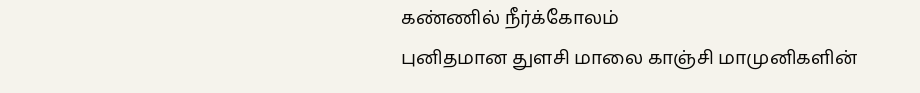கண்ணில் நீர்க்கோலம்
புனிதமான துளசி மாலை காஞ்சி மாமுனிகளின்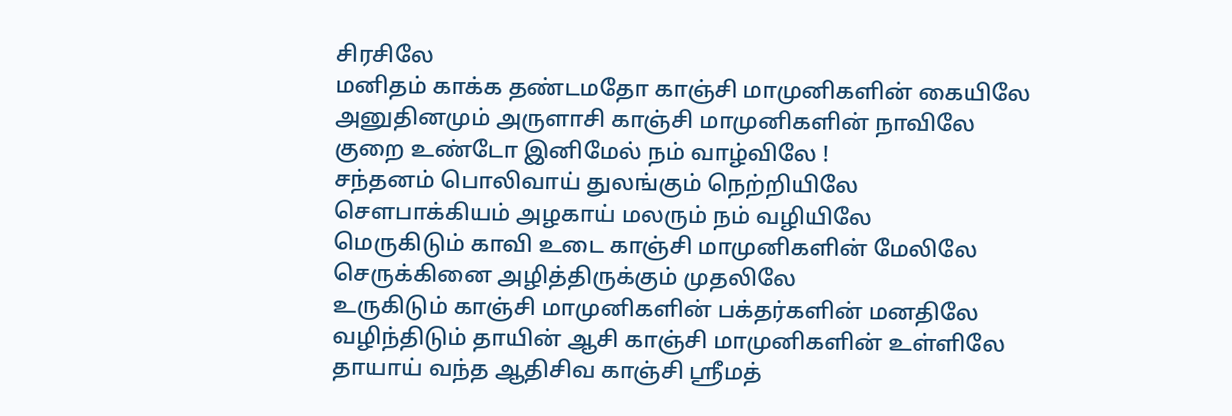சிரசிலே
மனிதம் காக்க தண்டமதோ காஞ்சி மாமுனிகளின் கையிலே
அனுதினமும் அருளாசி காஞ்சி மாமுனிகளின் நாவிலே
குறை உண்டோ இனிமேல் நம் வாழ்விலே !
சந்தனம் பொலிவாய் துலங்கும் நெற்றியிலே
சௌபாக்கியம் அழகாய் மலரும் நம் வழியிலே
மெருகிடும் காவி உடை காஞ்சி மாமுனிகளின் மேலிலே
செருக்கினை அழித்திருக்கும் முதலிலே
உருகிடும் காஞ்சி மாமுனிகளின் பக்தர்களின் மனதிலே
வழிந்திடும் தாயின் ஆசி காஞ்சி மாமுனிகளின் உள்ளிலே
தாயாய் வந்த ஆதிசிவ காஞ்சி ஸ்ரீமத்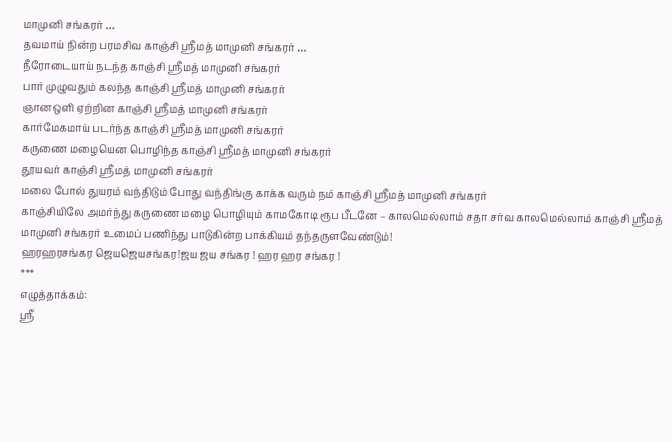மாமுனி சங்கரர் …
தவமாய் நின்ற பரமசிவ காஞ்சி ஸ்ரீமத் மாமுனி சங்கரர் …
நீரோடையாய் நடந்த காஞ்சி ஸ்ரீமத் மாமுனி சங்கரர்
பார் முழுவதும் கலந்த காஞ்சி ஸ்ரீமத் மாமுனி சங்கரர்
ஞானஒளி ஏற்றின காஞ்சி ஸ்ரீமத் மாமுனி சங்கரர்
கார்மேகமாய் படர்ந்த காஞ்சி ஸ்ரீமத் மாமுனி சங்கரர்
கருணை மழையென பொழிந்த காஞ்சி ஸ்ரீமத் மாமுனி சங்கரர்
தூயவர் காஞ்சி ஸ்ரீமத் மாமுனி சங்கரர்
மலை போல் துயரம் வந்திடும் போது வந்திங்கு காக்க வரும் நம் காஞ்சி ஸ்ரீமத் மாமுனி சங்கரர்
காஞ்சியிலே அமர்ந்து கருணை மழை பொழியும் காமகோடி ரூப பீடனே – காலமெல்லாம் சதா சர்வ காலமெல்லாம் காஞ்சி ஸ்ரீமத் மாமுனி சங்கரர் உமைப் பணிந்து பாடுகின்ற பாக்கியம் தந்தருளவேண்டும்!
ஹரஹரசங்கர ஜெயஜெயசங்கர!ஜய ஜய சங்கர ! ஹர ஹர சங்கர !
***
எழுத்தாக்கம்:
ஸ்ரீ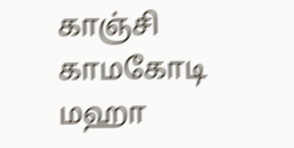காஞ்சி காமகோடி மஹா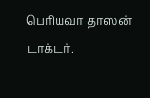பெரியவா தாஸன்
டாக்டர்.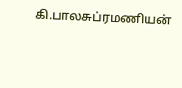கி.பாலசுப்ரமணியன்